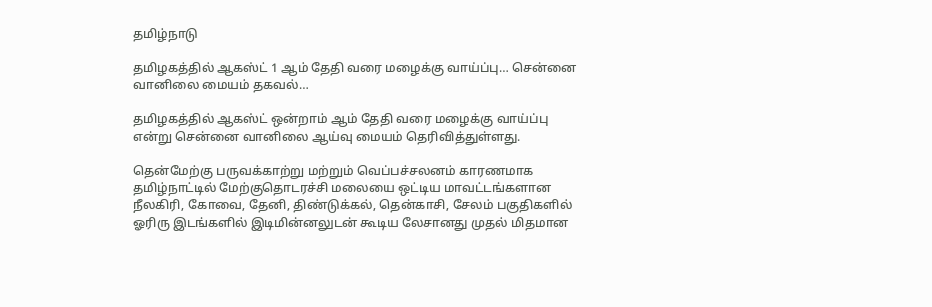தமிழ்நாடு

தமிழகத்தில் ஆகஸ்ட் 1 ஆம் தேதி வரை மழைக்கு வாய்ப்பு… சென்னை வானிலை மையம் தகவல்…

தமிழகத்தில் ஆகஸ்ட் ஒன்றாம் ஆம் தேதி வரை மழைக்கு வாய்ப்பு என்று சென்னை வானிலை ஆய்வு மையம் தெரிவித்துள்ளது.

தென்மேற்கு பருவக்காற்று மற்றும் வெப்பச்சலனம் காரணமாக தமிழ்நாட்டில் மேற்குதொடரச்சி மலையை ஒட்டிய மாவட்டங்களான நீலகிரி, கோவை, தேனி, திண்டுக்கல், தென்காசி, சேலம் பகுதிகளில் ஓரிரு இடங்களில் இடிமின்னலுடன் கூடிய லேசானது முதல் மிதமான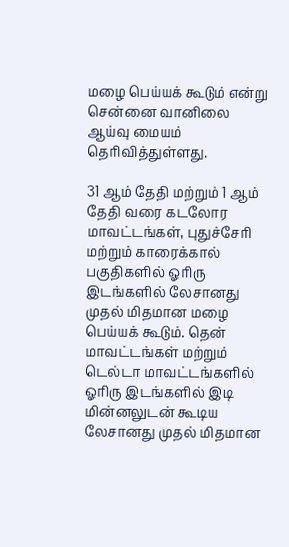மழை பெய்யக் கூடும் என்று சென்னை வானிலை ஆய்வு மையம் தெரிவித்துள்ளது.

31 ஆம் தேதி மற்றும் 1 ஆம் தேதி வரை கடலோர மாவட்டங்கள், புதுச்சேரி மற்றும் காரைக்கால் பகுதிகளில் ஓரிரு இடங்களில் லேசானது முதல் மிதமான மழை பெய்யக் கூடும். தென் மாவட்டங்கள் மற்றும் டெல்டா மாவட்டங்களில் ஓரிரு இடங்களில் இடி மின்னலுடன் கூடிய லேசானது முதல் மிதமான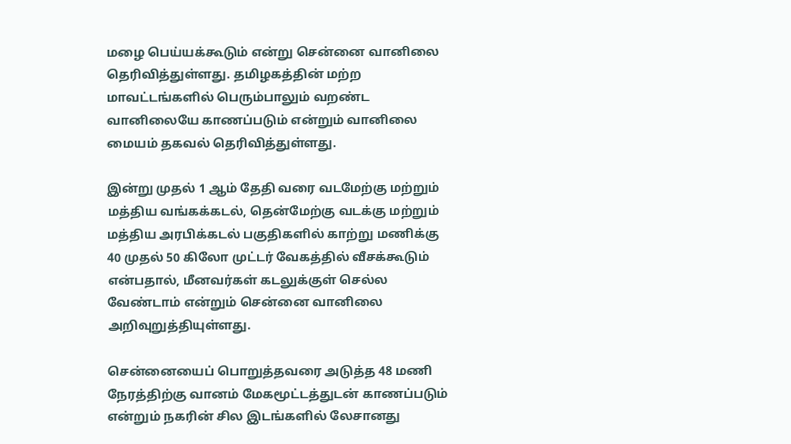மழை பெய்யக்கூடும் என்று சென்னை வானிலை தெரிவித்துள்ளது. தமிழகத்தின் மற்ற மாவட்டங்களில் பெரும்பாலும் வறண்ட வானிலையே காணப்படும் என்றும் வானிலை மையம் தகவல் தெரிவித்துள்ளது.

இன்று முதல் 1 ஆம் தேதி வரை வடமேற்கு மற்றும் மத்திய வங்கக்கடல், தென்மேற்கு வடக்கு மற்றும் மத்திய அரபிக்கடல் பகுதிகளில் காற்று மணிக்கு 40 முதல் 50 கிலோ முட்டர் வேகத்தில் வீசக்கூடும் என்பதால், மீனவர்கள் கடலுக்குள் செல்ல வேண்டாம் என்றும் சென்னை வானிலை அறிவுறுத்தியுள்ளது.

சென்னையைப் பொறுத்தவரை அடுத்த 48 மணி நேரத்திற்கு வானம் மேகமூட்டத்துடன் காணப்படும் என்றும் நகரின் சில இடங்களில் லேசானது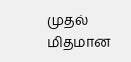முதல் மிதமான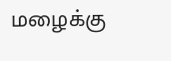மழைக்கு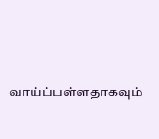வாய்ப்பள்ளதாகவும்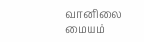வானிலை மையம்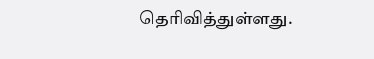தெரிவித்துள்ளது.